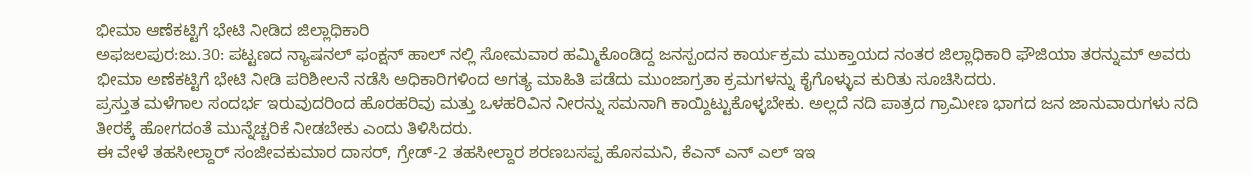ಭೀಮಾ ಆಣೆಕಟ್ಟಿಗೆ ಭೇಟಿ ನೀಡಿದ ಜಿಲ್ಲಾಧಿಕಾರಿ
ಅಫಜಲಪುರ:ಜು.30: ಪಟ್ಟಣದ ನ್ಯಾಷನಲ್ ಫಂಕ್ಷನ್ ಹಾಲ್ ನಲ್ಲಿ ಸೋಮವಾರ ಹಮ್ಮಿಕೊಂಡಿದ್ದ ಜನಸ್ಪಂದನ ಕಾರ್ಯಕ್ರಮ ಮುಕ್ತಾಯದ ನಂತರ ಜಿಲ್ಲಾಧಿಕಾರಿ ಫೌಜಿಯಾ ತರನ್ನುಮ್ ಅವರು ಭೀಮಾ ಅಣೆಕಟ್ಟಿಗೆ ಭೇಟಿ ನೀಡಿ ಪರಿಶೀಲನೆ ನಡೆಸಿ ಅಧಿಕಾರಿಗಳಿಂದ ಅಗತ್ಯ ಮಾಹಿತಿ ಪಡೆದು ಮುಂಜಾಗ್ರತಾ ಕ್ರಮಗಳನ್ನು ಕೈಗೊಳ್ಳುವ ಕುರಿತು ಸೂಚಿಸಿದರು.
ಪ್ರಸ್ತುತ ಮಳೆಗಾಲ ಸಂದರ್ಭ ಇರುವುದರಿಂದ ಹೊರಹರಿವು ಮತ್ತು ಒಳಹರಿವಿನ ನೀರನ್ನು ಸಮನಾಗಿ ಕಾಯ್ದಿಟ್ಟುಕೊಳ್ಳಬೇಕು. ಅಲ್ಲದೆ ನದಿ ಪಾತ್ರದ ಗ್ರಾಮೀಣ ಭಾಗದ ಜನ ಜಾನುವಾರುಗಳು ನದಿ ತೀರಕ್ಕೆ ಹೋಗದಂತೆ ಮುನ್ನೆಚ್ಚರಿಕೆ ನೀಡಬೇಕು ಎಂದು ತಿಳಿಸಿದರು.
ಈ ವೇಳೆ ತಹಸೀಲ್ದಾರ್ ಸಂಜೀವಕುಮಾರ ದಾಸರ್, ಗ್ರೇಡ್-2 ತಹಸೀಲ್ದಾರ ಶರಣಬಸಪ್ಪ ಹೊಸಮನಿ, ಕೆಎನ್ ಎನ್ ಎಲ್ ಇಇ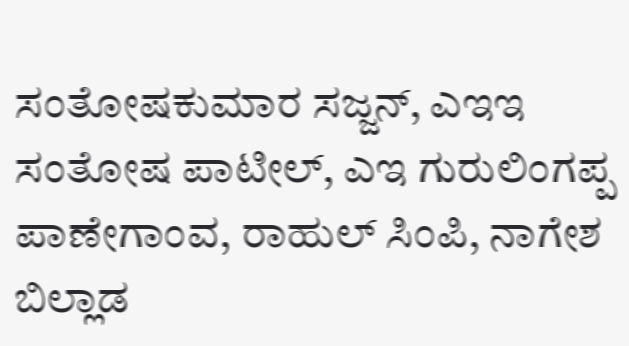ಸಂತೋಷಕುಮಾರ ಸಜ್ಜನ್, ಎಇಇ ಸಂತೋಷ ಪಾಟೀಲ್, ಎಇ ಗುರುಲಿಂಗಪ್ಪ ಪಾಣೇಗಾಂವ, ರಾಹುಲ್ ಸಿಂಪಿ, ನಾಗೇಶ ಬಿಲ್ಲಾಡ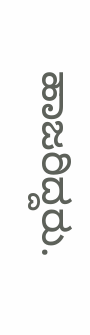ಹಾಜರಿದ್ದರು.